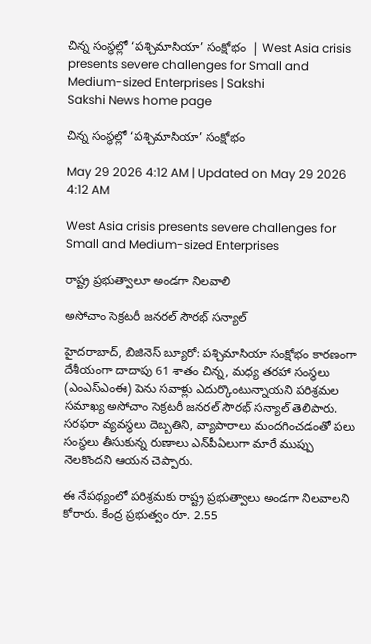చిన్న సంస్థల్లో ‘పశ్చిమాసియా’ సంక్షోభం  | West Asia crisis presents severe challenges for Small and Medium-sized Enterprises | Sakshi
Sakshi News home page

చిన్న సంస్థల్లో ‘పశ్చిమాసియా’ సంక్షోభం

May 29 2026 4:12 AM | Updated on May 29 2026 4:12 AM

West Asia crisis presents severe challenges for Small and Medium-sized Enterprises

రాష్ట్ర ప్రభుత్వాలూ అండగా నిలవాలి

అసోచాం సెక్రటరీ జనరల్‌ సౌరభ్‌ సన్యాల్‌

హైదరాబాద్, బిజినెస్‌ బ్యూరో: పశ్చిమాసియా సంక్షోభం కారణంగా దేశీయంగా దాదాపు 61 శాతం చిన్న, మధ్య తరహా సంస్థలు (ఎంఎస్‌ఎంఈ) పెను సవాళ్లు ఎదుర్కొంటున్నాయని పరిశ్రమల సమాఖ్య అసోచాం సెక్రటరీ జనరల్‌ సౌరభ్‌ సన్యాల్‌ తెలిపారు.  సరఫరా వ్యవస్థలు దెబ్బతిని, వ్యాపారాలు మందగించడంతో పలు సంస్థలు తీసుకున్న రుణాలు ఎన్‌పీఏలుగా మారే ముప్పు నెలకొందని ఆయన చెప్పారు.

ఈ నేపథ్యంలో పరిశ్రమకు రాష్ట్ర ప్రభుత్వాలు అండగా నిలవాలని కోరారు. కేంద్ర ప్రభుత్వం రూ. 2.55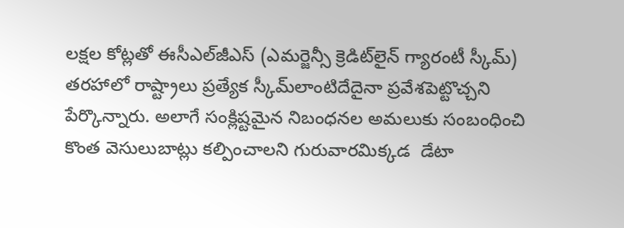లక్షల కోట్లతో ఈసీఎల్‌జీఎస్‌ (ఎమర్జెన్సీ క్రెడిట్‌లైన్‌ గ్యారంటీ స్కీమ్‌) తరహాలో రాష్ట్రాలు ప్రత్యేక స్కీమ్‌లాంటిదేదైనా ప్రవేశపెట్టొచ్చని పేర్కొన్నారు. అలాగే సంక్లిష్టమైన నిబంధనల అమలుకు సంబంధించి కొంత వెసులుబాట్లు కల్పించాలని గురువారమిక్కడ  డేటా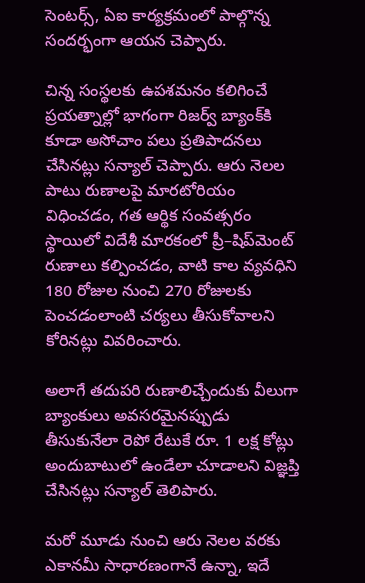సెంటర్స్, ఏఐ కార్యక్రమంలో పాల్గొన్న సందర్భంగా ఆయన చెప్పారు.

చిన్న సంస్థలకు ఉపశమనం కలిగించే ప్రయత్నాల్లో భాగంగా రిజర్వ్‌ బ్యాంక్‌కి కూడా అసోచాం పలు ప్రతిపాదనలు చేసినట్లు సన్యాల్‌ చెప్పారు. ఆరు నెలల పాటు రుణాలపై మారటోరియం విధించడం, గత ఆర్థిక సంవత్సరం స్థాయిలో విదేశీ మారకంలో ప్రీ–షిప్‌మెంట్‌ రుణాలు కల్పించడం, వాటి కాల వ్యవధిని 180 రోజుల నుంచి 270 రోజులకు పెంచడంలాంటి చర్యలు తీసుకోవాలని కోరినట్లు వివరించారు.

అలాగే తదుపరి రుణాలిచ్చేందుకు వీలుగా బ్యాంకులు అవసరమైనప్పుడు తీసుకునేలా రెపో రేటుకే రూ. 1 లక్ష కోట్లు అందుబాటులో ఉండేలా చూడాలని విజ్ఞప్తి చేసినట్లు సన్యాల్‌ తెలిపారు.

మరో మూడు నుంచి ఆరు నెలల వరకు ఎకానమీ సాధారణంగానే ఉన్నా, ఇదే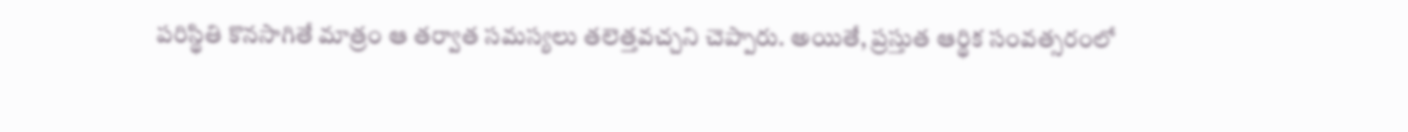పరిస్థితి కొనసాగితే మాత్రం ఆ తర్వాత సమస్యలు తలెత్తవచ్చని చెప్పారు. అయితే, ప్రస్తుత ఆర్థిక సంవత్సరంలో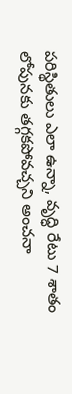పరిస్థితులు ఎలా ఉన్నా, వృద్ధి రేటు 7 శాతం లోపునకు తగ్గకపోవచ్చని అంచనా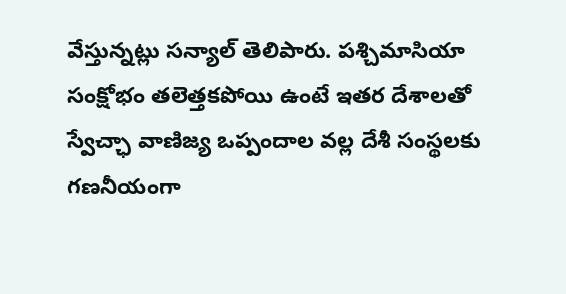వేస్తున్నట్లు సన్యాల్‌ తెలిపారు. పశ్చిమాసియా సంక్షోభం తలెత్తకపోయి ఉంటే ఇతర దేశాలతో స్వేచ్ఛా వాణిజ్య ఒప్పందాల వల్ల దేశీ సంస్థలకు గణనీయంగా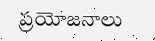ప్రయోజనాలు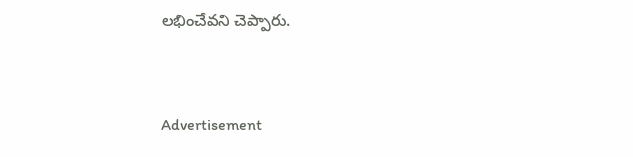లభించేవని చెప్పారు.


Advertisement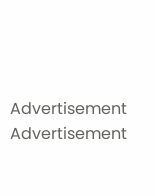Advertisement
Advertisement